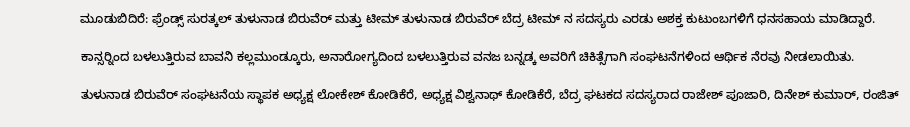ಮೂಡುಬಿದಿರೆ: ಫ್ರೆಂಡ್ಸ್ ಸುರತ್ಕಲ್ ತುಳುನಾಡ ಬಿರುವೆರ್ ಮತ್ತು ಟೀಮ್ ತುಳುನಾಡ ಬಿರುವೆರ್ ಬೆದ್ರ ಟೀಮ್ ನ ಸದಸ್ಯರು ಎರಡು ಅಶಕ್ತ ಕುಟುಂಬಗಳಿಗೆ ಧನಸಹಾಯ ಮಾಡಿದ್ದಾರೆ.

ಕಾನ್ಸರ್‍ನಿಂದ ಬಳಲುತ್ತಿರುವ ಬಾವನಿ ಕಲ್ಲಮುಂಡ್ಕೂರು, ಅನಾರೋಗ್ಯದಿಂದ ಬಳಲುತ್ತಿರುವ ವನಜ ಬನ್ನಡ್ಕ ಅವರಿಗೆ ಚಿಕಿತ್ಸೆಗಾಗಿ ಸಂಘಟನೆಗಳಿಂದ ಆರ್ಥಿಕ ನೆರವು ನೀಡಲಾಯಿತು.

ತುಳುನಾಡ ಬಿರುವೆರ್ ಸಂಘಟನೆಯ ಸ್ಥಾಪಕ ಅಧ್ಯಕ್ಷ ಲೋಕೇಶ್ ಕೋಡಿಕೆರೆ, ಅಧ್ಯಕ್ಷ ವಿಶ್ವನಾಥ್ ಕೋಡಿಕೆರೆ, ಬೆದ್ರ ಘಟಕದ ಸದಸ್ಯರಾದ ರಾಜೇಶ್ ಪೂಜಾರಿ, ದಿನೇಶ್ ಕುಮಾರ್, ರಂಜಿತ್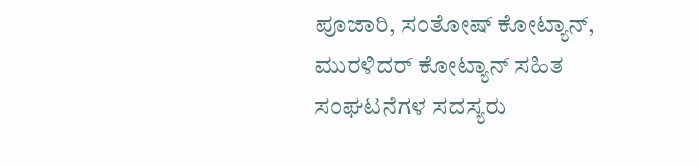ಪೂಜಾರಿ, ಸಂತೋಷ್ ಕೋಟ್ಯಾನ್, ಮುರಳಿದರ್ ಕೋಟ್ಯಾನ್ ಸಹಿತ ಸಂಘಟನೆಗಳ ಸದಸ್ಯರು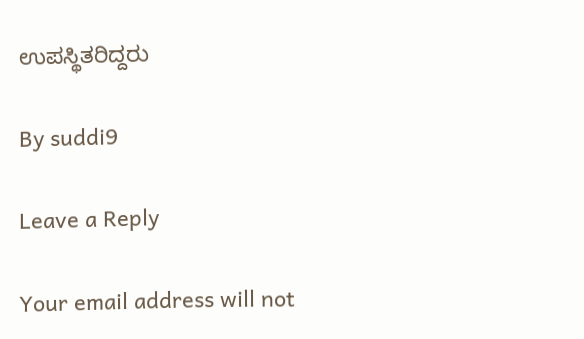ಉಪಸ್ಥಿತರಿದ್ದರು

By suddi9

Leave a Reply

Your email address will not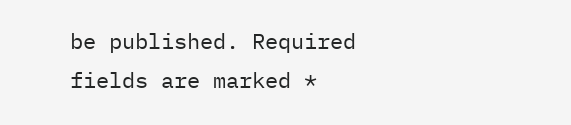be published. Required fields are marked *